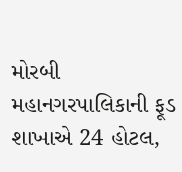મોરબી મહાનગરપાલિકાની ફૂડ શાખાએ 24 હોટલ,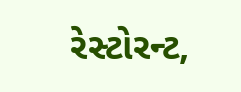રેસ્ટોરન્ટ,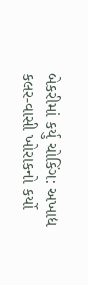બેકરીમાં કર્યુ ચોકિંગ: અખાદ્ય કલર-વાસી ખોરાકનો કર્યો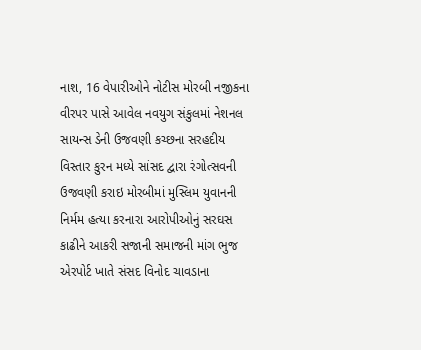નાશ, 16 વેપારીઓને નોટીસ મોરબી નજીકના વીરપર પાસે આવેલ નવયુગ સંકુલમાં નેશનલ સાયન્સ ડેની ઉજવણી કચ્છના સરહદીય વિસ્તાર કુરન મધ્યે સાંસદ દ્વારા રંગોત્સવની ઉજવણી કરાઇ મોરબીમાં મુસ્લિમ યુવાનની નિર્મમ હત્યા કરનારા આરોપીઓનું સરઘસ કાઢીને આકરી સજાની સમાજની માંગ ભુજ એરપોર્ટ ખાતે સંસદ વિનોદ ચાવડાના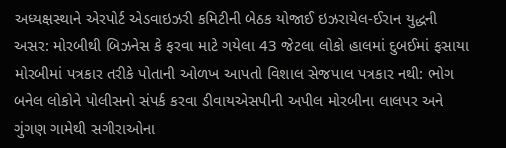અધ્યક્ષસ્થાને એરપોર્ટ એડવાઇઝરી કમિટીની બેઠક યોજાઈ ઇઝરાયેલ-ઈરાન યુદ્ધની અસર: મોરબીથી બિઝનેસ કે ફરવા માટે ગયેલા 43 જેટલા લોકો હાલમાં દુબઈમાં ફસાયા મોરબીમાં પત્રકાર તરીકે પોતાની ઓળખ આપતો વિશાલ સેજપાલ પત્રકાર નથી: ભોગ બનેલ લોકોને પોલીસનો સંપર્ક કરવા ડીવાયએસપીની અપીલ મોરબીના લાલપર અને ગુંગણ ગામેથી સગીરાઓના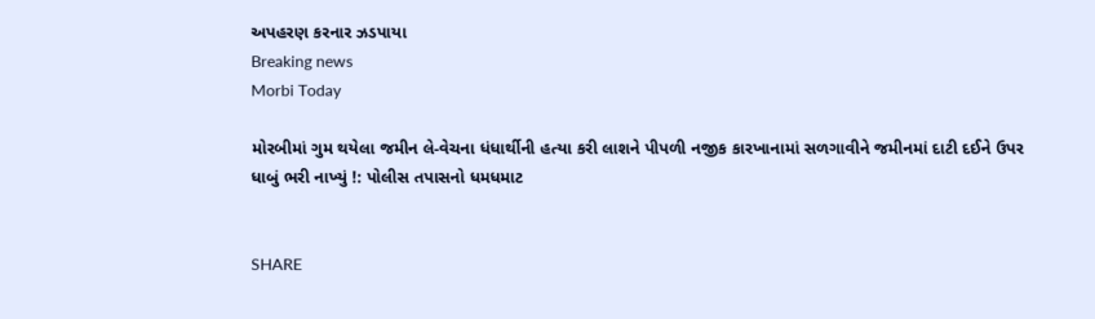અપહરણ કરનાર ઝડપાયા
Breaking news
Morbi Today

મોરબીમાં ગુમ થયેલા જમીન લે-વેચના ધંધાર્થીની હત્યા કરી લાશને પીપળી નજીક કારખાનામાં સળગાવીને જમીનમાં દાટી દઈને ઉપર ધાબું ભરી નાખ્યું !: પોલીસ તપાસનો ધમધમાટ


SHARE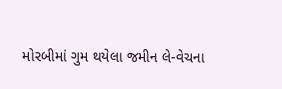મોરબીમાં ગુમ થયેલા જમીન લે-વેચના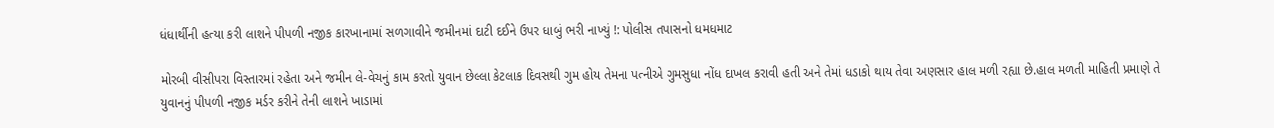ધંધાર્થીની હત્યા કરી લાશને પીપળી નજીક કારખાનામાં સળગાવીને જમીનમાં દાટી દઈને ઉપર ધાબું ભરી નાખ્યું !: પોલીસ તપાસનો ધમધમાટ

મોરબી વીસીપરા વિસ્તારમાં રહેતા અને જમીન લે-વેચનું કામ કરતો યુવાન છેલ્લા કેટલાક દિવસથી ગુમ હોય તેમના પત્નીએ ગુમસુધા નોંધ દાખલ કરાવી હતી અને તેમાં ધડાકો થાય તેવા અણસાર હાલ મળી રહ્યા છે.હાલ મળતી માહિતી પ્રમાણે તે યુવાનનું પીપળી નજીક મર્ડર કરીને તેની લાશને ખાડામાં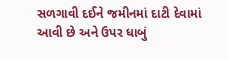સળગાવી દઈને જમીનમાં દાટી દેવામાં આવી છે અને ઉપર ધાબું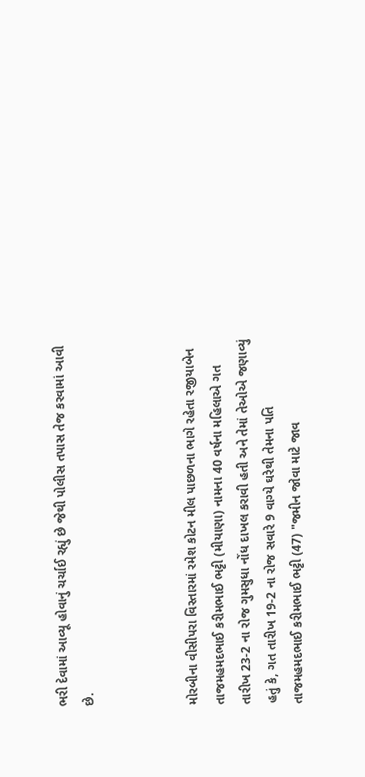ભરી દેવામાં આવ્યૂ હોવાનું ચર્ચાઈ રહ્યું છે જેથી પોલીસ તપાસ તેજ કરવામાં આવી છે.



મોરબીના વીસીપરા વિસ્તારમાં રમેશ કોટન મીલ પાછળના ભાગે રહેતા રજીયાબેન તાજમહમદભાઈ કરીમભાઈ ભટ્ટી (મીયાણા) નામના 40 વર્ષના મહિલાએ ગત તારીખ 23-2 ના રોજ ગુમસુધા નોંધ દાખલ કરાવી હતી અને તેમાં તેઓએ જણાવ્યું હતું કે, ગત તારીખ 19-2 ના રોજ સવારે 9 વાગ્યે ઘરેથી તેમના પતિ તાજમહમદભાઈ કરીમભાઈ ભટ્ટી (47) "જમીન જોવા માટે જાવ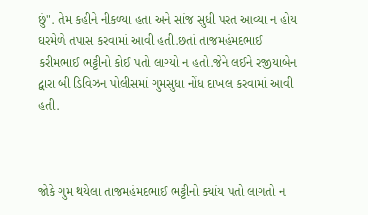છું". તેમ કહીને નીકળ્યા હતા અને સાંજ સુધી પરત આવ્યા ન હોય ઘરમેળે તપાસ કરવામાં આવી હતી.છતાં તાજમહંમદભાઈ કરીમભાઈ ભટ્ટીનો કોઈ પતો લાગ્યો ન હતો.જેને લઈને રજીયાબેન દ્વારા બી ડિવિઝન પોલીસમાં ગુમસુધા નોંધ દાખલ કરવામાં આવી હતી.



જોકે ગુમ થયેલા તાજમહંમદભાઈ ભટ્ટીનો ક્યાંય પતો લાગતો ન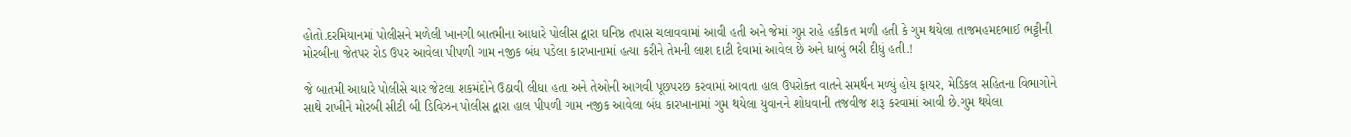હોતો.દરમિયાનમાં પોલીસને મળેલી ખાનગી બાતમીના આધારે પોલીસ દ્વારા ઘનિષ્ઠ તપાસ ચલાવવામાં આવી હતી અને જેમાં ગુપ્ત રાહે હકીકત મળી હતી કે ગુમ થયેલા તાજમહમદભાઈ ભટ્ટીની મોરબીના જેતપર રોડ ઉપર આવેલા પીપળી ગામ નજીક બંધ પડેલા કારખાનામાં હત્યા કરીને તેમની લાશ દાટી દેવામાં આવેલ છે અને ધાબું ભરી દીધું હતી.!

જે બાતમી આધારે પોલીસે ચાર જેટલા શકમંદોને ઉઠાવી લીધા હતા અને તેઓની આગવી પૂછપરછ કરવામાં આવતા હાલ ઉપરોક્ત વાતને સમર્થન મળ્યું હોય ફાયર, મેડિકલ સહિતના વિભાગોને સાથે રાખીને મોરબી સીટી બી ડિવિઝન પોલીસ દ્વારા હાલ પીપળી ગામ નજીક આવેલા બંધ કારખાનામાં ગુમ થયેલા યુવાનને શોધવાની તજવીજ શરૂ કરવામાં આવી છે.ગુમ થયેલા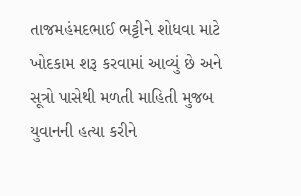તાજમહંમદભાઈ ભટ્ટીને શોધવા માટે ખોદકામ શરૂ કરવામાં આવ્યું છે અને સૂત્રો પાસેથી મળતી માહિતી મુજબ યુવાનની હત્યા કરીને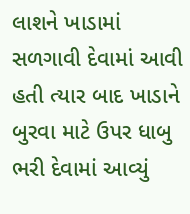લાશને ખાડામાં સળગાવી દેવામાં આવી હતી ત્યાર બાદ ખાડાને બુરવા માટે ઉપર ધાબુ ભરી દેવામાં આવ્યું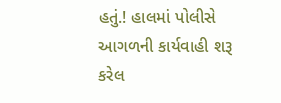હતું.! હાલમાં પોલીસે આગળની કાર્યવાહી શરૂ કરેલ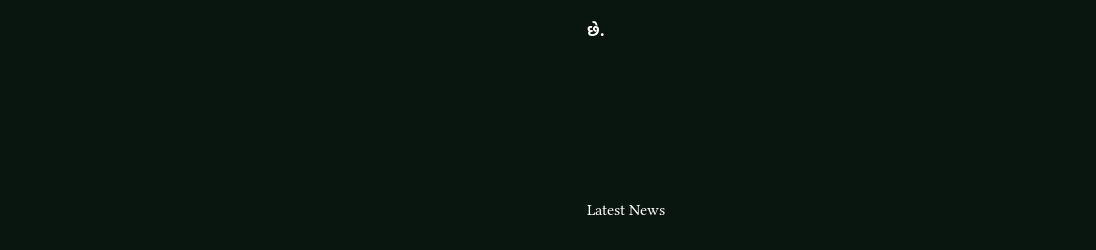છે.






Latest News